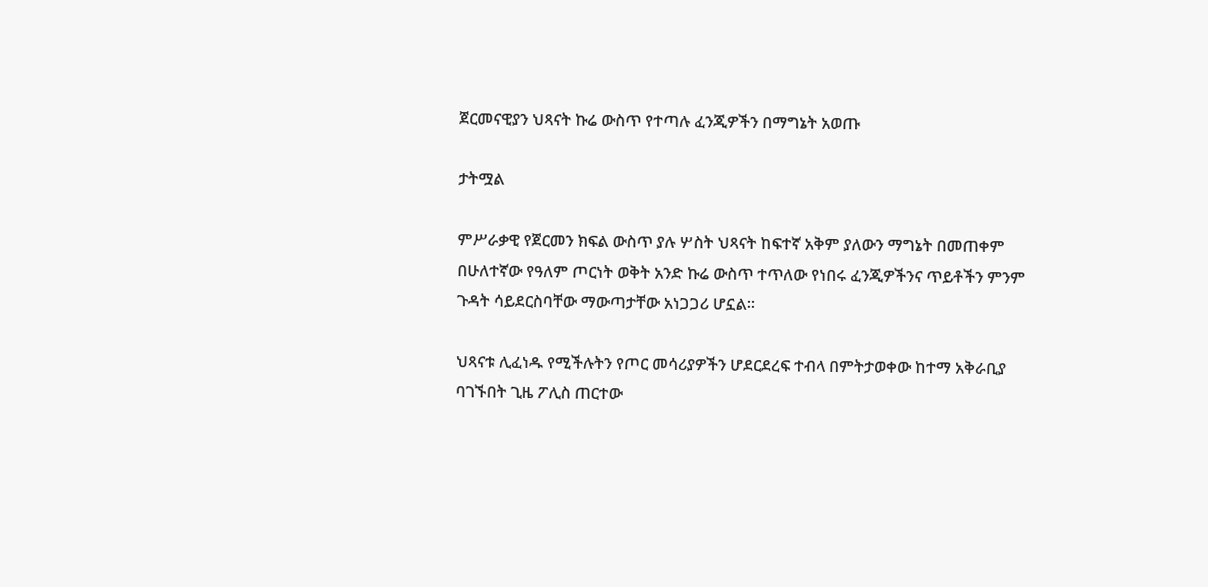ጀርመናዊያን ህጻናት ኩሬ ውስጥ የተጣሉ ፈንጂዎችን በማግኔት አወጡ

ታትሟል

ምሥራቃዊ የጀርመን ክፍል ውስጥ ያሉ ሦስት ህጻናት ከፍተኛ አቅም ያለውን ማግኔት በመጠቀም በሁለተኛው የዓለም ጦርነት ወቅት አንድ ኩሬ ውስጥ ተጥለው የነበሩ ፈንጂዎችንና ጥይቶችን ምንም ጉዳት ሳይደርስባቸው ማውጣታቸው አነጋጋሪ ሆኗል።

ህጻናቱ ሊፈነዱ የሚችሉትን የጦር መሳሪያዎችን ሆደርደረፍ ተብላ በምትታወቀው ከተማ አቅራቢያ ባገኙበት ጊዜ ፖሊስ ጠርተው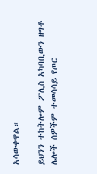አሳውቀዋል።

ይህንን ተከትሎም ፖሊስ አካባቢውን ዘግቶ ሌሎች ሰዎችም ተመሳሳይ የጦር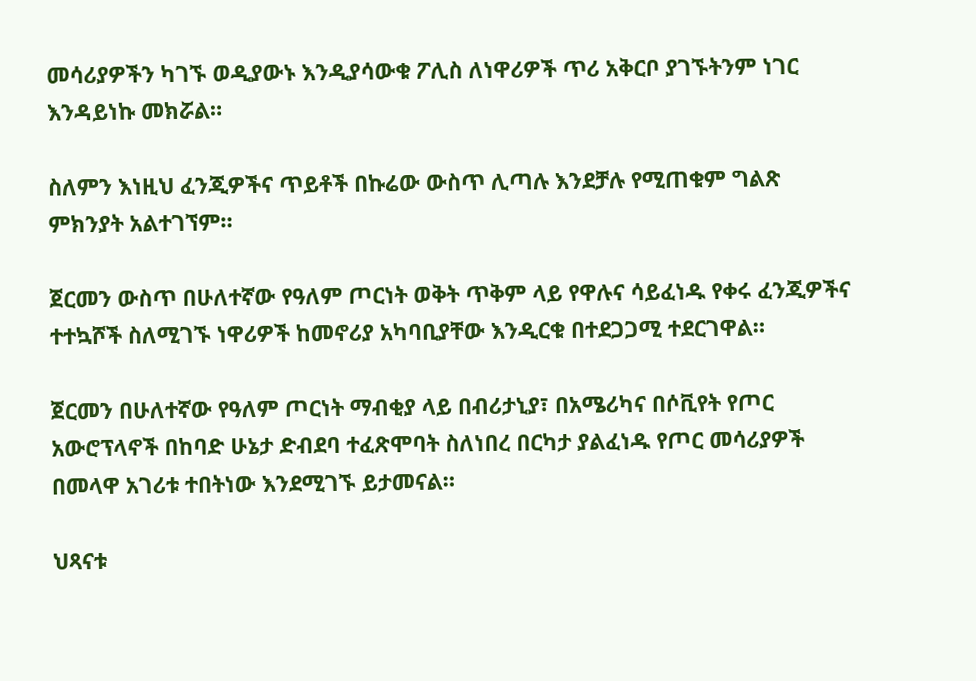መሳሪያዎችን ካገኙ ወዲያውኑ እንዲያሳውቁ ፖሊስ ለነዋሪዎች ጥሪ አቅርቦ ያገኙትንም ነገር እንዳይነኩ መክሯል።

ስለምን እነዚህ ፈንጂዎችና ጥይቶች በኩሬው ውስጥ ሊጣሉ እንደቻሉ የሚጠቁም ግልጽ ምክንያት አልተገኘም።

ጀርመን ውስጥ በሁለተኛው የዓለም ጦርነት ወቅት ጥቅም ላይ የዋሉና ሳይፈነዱ የቀሩ ፈንጂዎችና ተተኳሾች ስለሚገኙ ነዋሪዎች ከመኖሪያ አካባቢያቸው እንዲርቁ በተደጋጋሚ ተደርገዋል።

ጀርመን በሁለተኛው የዓለም ጦርነት ማብቂያ ላይ በብሪታኒያ፣ በአሜሪካና በሶቪየት የጦር አውሮፕላኖች በከባድ ሁኔታ ድብደባ ተፈጽሞባት ስለነበረ በርካታ ያልፈነዱ የጦር መሳሪያዎች በመላዋ አገሪቱ ተበትነው እንደሚገኙ ይታመናል።

ህጻናቱ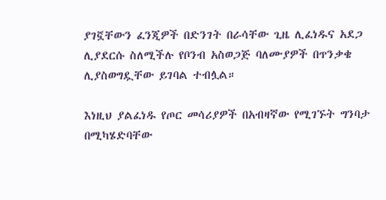ያገኟቸውን ፈንጂዎች በድንገት በራሳቸው ጊዜ ሊፈነዱና አደጋ ሊያደርሱ ስለሚችሉ የቦንብ አስወጋጅ ባለሙያዎች በጥንቃቄ ሊያስወግዷቸው ይገባል ተብሏል።

እነዚህ ያልፈነዱ የጦር መሳሪያዎች በአብዛኛው የሚገኙት ግንባታ በሚካሄድባቸው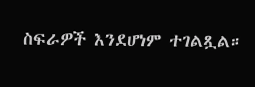ስፍራዎች እንደሆነም ተገልጿል።